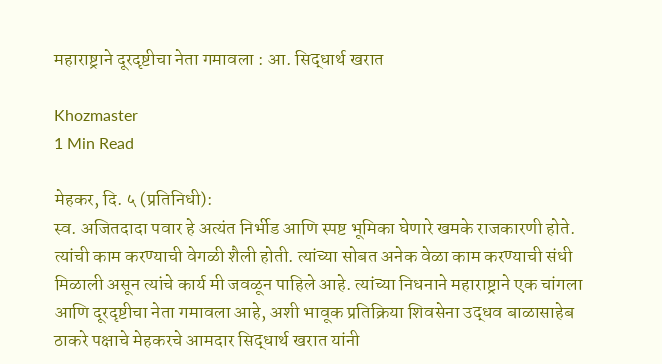महाराष्ट्राने दूरदृष्टीचा नेता गमावला : आ. सिद्धार्थ खरात

Khozmaster
1 Min Read

मेहकर, दि. ५ (प्रतिनिधी):
स्व. अजितदादा पवार हे अत्यंत निर्भीड आणि स्पष्ट भूमिका घेणारे खमके राजकारणी होते. त्यांची काम करण्याची वेगळी शैली होती. त्यांच्या सोबत अनेक वेळा काम करण्याची संधी मिळाली असून त्यांचे कार्य मी जवळून पाहिले आहे. त्यांच्या निधनाने महाराष्ट्राने एक चांगला आणि दूरदृष्टीचा नेता गमावला आहे, अशी भावूक प्रतिक्रिया शिवसेना उद्धव बाळासाहेब ठाकरे पक्षाचे मेहकरचे आमदार सिद्धार्थ खरात यांनी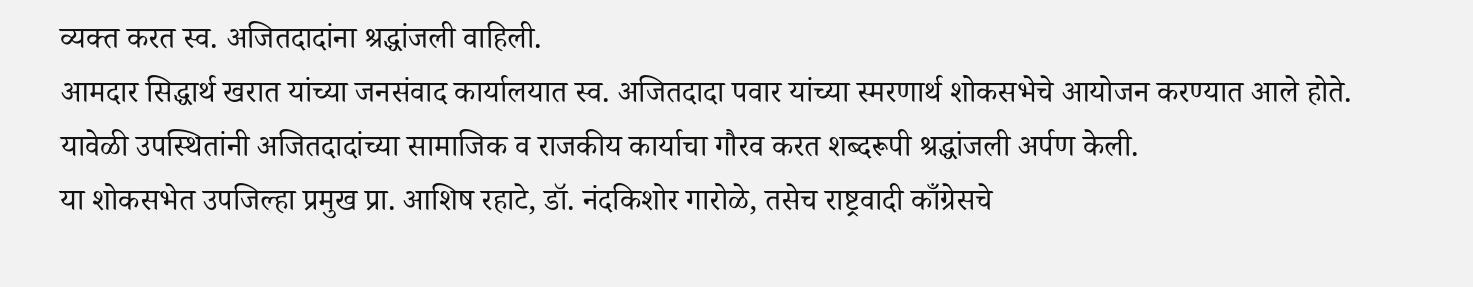व्यक्त करत स्व. अजितदादांना श्रद्धांजली वाहिली.
आमदार सिद्धार्थ खरात यांच्या जनसंवाद कार्यालयात स्व. अजितदादा पवार यांच्या स्मरणार्थ शोकसभेचे आयोजन करण्यात आले होते. यावेळी उपस्थितांनी अजितदादांच्या सामाजिक व राजकीय कार्याचा गौरव करत शब्दरूपी श्रद्धांजली अर्पण केली.
या शोकसभेत उपजिल्हा प्रमुख प्रा. आशिष रहाटे, डॉ. नंदकिशोर गारोळे, तसेच राष्ट्रवादी काँग्रेसचे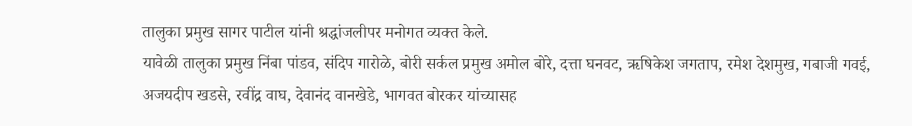तालुका प्रमुख सागर पाटील यांनी श्रद्धांजलीपर मनोगत व्यक्त केले.
यावेळी तालुका प्रमुख निंबा पांडव, संदिप गारोळे, बोरी सर्कल प्रमुख अमोल बोरे, दत्ता घनवट, ऋषिकेश जगताप, रमेश देशमुख, गबाजी गवई, अजयदीप खडसे, रवींद्र वाघ, देवानंद वानखेडे, भागवत बोरकर यांच्यासह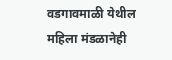वडगावमाळी येथील महिला मंडळानेही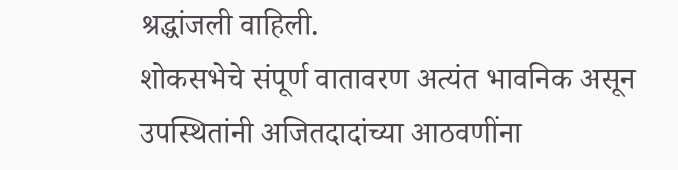श्रद्धांजली वाहिली.
शोकसभेचे संपूर्ण वातावरण अत्यंत भावनिक असून उपस्थितांनी अजितदादांच्या आठवणींना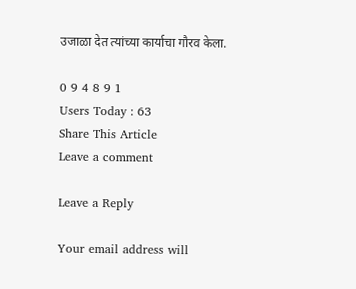उजाळा देत त्यांच्या कार्याचा गौरव केला.

0 9 4 8 9 1
Users Today : 63
Share This Article
Leave a comment

Leave a Reply

Your email address will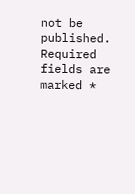not be published. Required fields are marked *